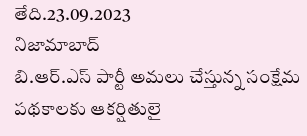తేది.23.09.2023
నిజామాబాద్
బి.ఆర్.ఎస్ పార్టీ అమలు చేస్తున్న సంక్షేమ పథకాలకు ఆకర్షితులై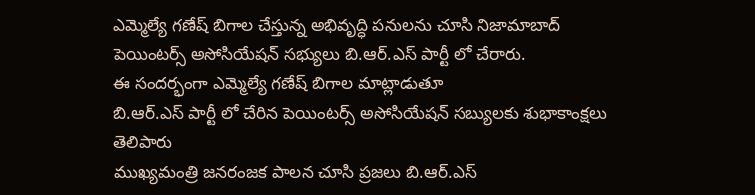ఎమ్మెల్యే గణేష్ బిగాల చేస్తున్న అభివృద్ధి పనులను చూసి నిజామాబాద్ పెయింటర్స్ అసోసియేషన్ సభ్యులు బి.ఆర్.ఎస్ పార్టీ లో చేరారు.
ఈ సందర్భంగా ఎమ్మెల్యే గణేష్ బిగాల మాట్లాడుతూ
బి.ఆర్.ఎస్ పార్టీ లో చేరిన పెయింటర్స్ అసోసియేషన్ సబ్యులకు శుభాకాంక్షలు తెలిపారు
ముఖ్యమంత్రి జనరంజక పాలన చూసి ప్రజలు బి.ఆర్.ఎస్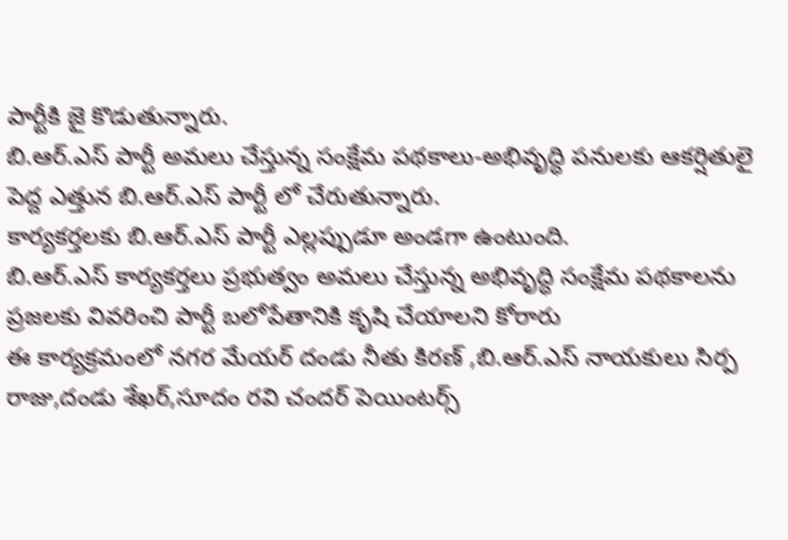పార్టీకి జై కొడుతున్నారు.
బి.ఆర్.ఎస్ పార్టీ అమలు చేస్తున్న సంక్షేమ పథకాలు-అభివృద్ధి పనులకు ఆకర్షితులై పెద్ద ఎత్తున బి.ఆర్.ఎస్ పార్టీ లో చేరుతున్నారు.
కార్యకర్తలకు బి.ఆర్.ఎస్ పార్టీ ఎల్లప్పుడూ అండగా ఉంటుంది.
బి.ఆర్.ఎస్ కార్యకర్తలు ప్రభుత్వం అమలు చేస్తున్న అభివృద్ధి సంక్షేమ పథకాలను ప్రజలకు వివరించి పార్టీ బలోపేతానికి కృషి చేయాలని కోరారు
ఈ కార్యక్రమంలో నగర మేయర్ దండు నీతు కిరణ్ ,బి.ఆర్.ఎస్ నాయకులు సిర్ప రాజు,దండు శేఖర్,సూదం రవి చందర్ పెయింటర్స్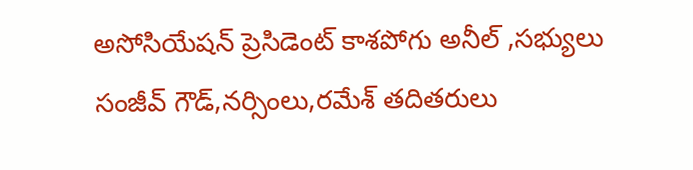అసోసియేషన్ ప్రెసిడెంట్ కాశపోగు అనీల్ ,సభ్యులు సంజీవ్ గౌడ్,నర్సింలు,రమేశ్ తదితరులు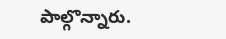పాల్గొన్నారు.